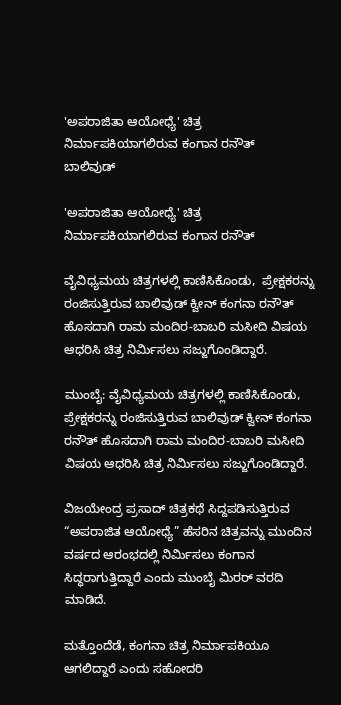'ಅಪರಾಜಿತಾ ಆಯೋಧ್ಯೆ' ಚಿತ್ರ ನಿರ್ಮಾಪಕಿಯಾಗಲಿರುವ ಕಂಗಾನ ರನೌತ್
ಬಾಲಿವುಡ್

'ಅಪರಾಜಿತಾ ಆಯೋಧ್ಯೆ' ಚಿತ್ರ ನಿರ್ಮಾಪಕಿಯಾಗಲಿರುವ ಕಂಗಾನ ರನೌತ್

ವೈವಿಧ್ಯಮಯ ಚಿತ್ರಗಳಲ್ಲಿ ಕಾಣಿಸಿಕೊಂಡು,  ಪ್ರೇಕ್ಷಕರನ್ನು ರಂಜಿಸುತ್ತಿರುವ ಬಾಲಿವುಡ್ ಕ್ವೀನ್ ಕಂಗನಾ ರನೌತ್ ಹೊಸದಾಗಿ ರಾಮ ಮಂದಿರ-ಬಾಬರಿ ಮಸೀದಿ ವಿಷಯ ಆಧರಿಸಿ ಚಿತ್ರ ನಿರ್ಮಿಸಲು ಸಜ್ಜುಗೊಂಡಿದ್ದಾರೆ.

ಮುಂಬೈ: ವೈವಿಧ್ಯಮಯ ಚಿತ್ರಗಳಲ್ಲಿ ಕಾಣಿಸಿಕೊಂಡು, ಪ್ರೇಕ್ಷಕರನ್ನು ರಂಜಿಸುತ್ತಿರುವ ಬಾಲಿವುಡ್ ಕ್ವೀನ್ ಕಂಗನಾ ರನೌತ್ ಹೊಸದಾಗಿ ರಾಮ ಮಂದಿರ-ಬಾಬರಿ ಮಸೀದಿ ವಿಷಯ ಆಧರಿಸಿ ಚಿತ್ರ ನಿರ್ಮಿಸಲು ಸಜ್ಜುಗೊಂಡಿದ್ದಾರೆ.

ವಿಜಯೇಂದ್ರ ಪ್ರಸಾದ್ ಚಿತ್ರಕಥೆ ಸಿದ್ದಪಡಿಸುತ್ತಿರುವ “ಅಪರಾಜಿತ ಆಯೋಧ್ಯೆ” ಹೆಸರಿನ ಚಿತ್ರವನ್ನು ಮುಂದಿನ ವರ್ಷದ ಆರಂಭದಲ್ಲಿ ನಿರ್ಮಿಸಲು ಕಂಗಾನ ಸಿದ್ಧರಾಗುತ್ತಿದ್ದಾರೆ ಎಂದು ಮುಂಬೈ ಮಿರರ್ ವರದಿ ಮಾಡಿದೆ.

ಮತ್ತೊಂದೆಡೆ, ಕಂಗನಾ ಚಿತ್ರ ನಿರ್ಮಾಪಕಿಯೂ ಆಗಲಿದ್ದಾರೆ ಎಂದು ಸಹೋದರಿ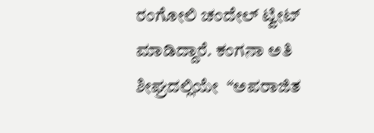ರಂಗೋಲಿ ಚಂದೇಲ್ ಟ್ವೀಟ್ ಮಾಡಿದ್ದಾರೆ. ಕಂಗನಾ ಅತಿ ಶೀಘ್ರದಲ್ಲಿಯೇ  “ಅಪರಾಜಿತ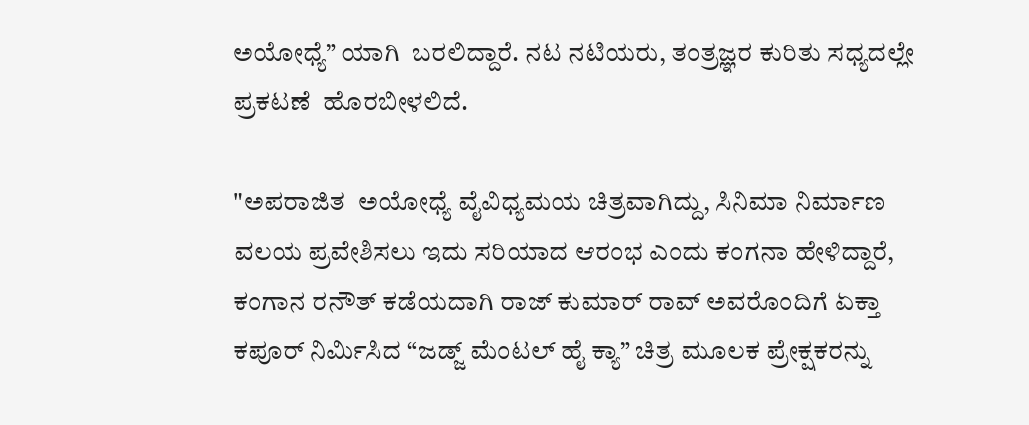ಅಯೋಧ್ಯೆ” ಯಾಗಿ  ಬರಲಿದ್ದಾರೆ. ನಟ ನಟಿಯರು, ತಂತ್ರಜ್ಞರ ಕುರಿತು ಸಧ್ಯದಲ್ಲೇ ಪ್ರಕಟಣೆ  ಹೊರಬೀಳಲಿದೆ.

"ಅಪರಾಜಿತ  ಅಯೋಧ್ಯೆ ವೈವಿಧ್ಯಮಯ ಚಿತ್ರವಾಗಿದ್ದು, ಸಿನಿಮಾ ನಿರ್ಮಾಣ ವಲಯ ಪ್ರವೇಶಿಸಲು ಇದು ಸರಿಯಾದ ಆರಂಭ ಎಂದು ಕಂಗನಾ ಹೇಳಿದ್ದಾರೆ, ಕಂಗಾನ ರನೌತ್ ಕಡೆಯದಾಗಿ ರಾಜ್ ಕುಮಾರ್ ರಾವ್ ಅವರೊಂದಿಗೆ ಏಕ್ತಾ ಕಪೂರ್ ನಿರ್ಮಿಸಿದ “ಜಡ್ಜ್ ಮೆಂಟಲ್ ಹೈ ಕ್ಯಾ” ಚಿತ್ರ ಮೂಲಕ ಪ್ರೇಕ್ಷಕರನ್ನು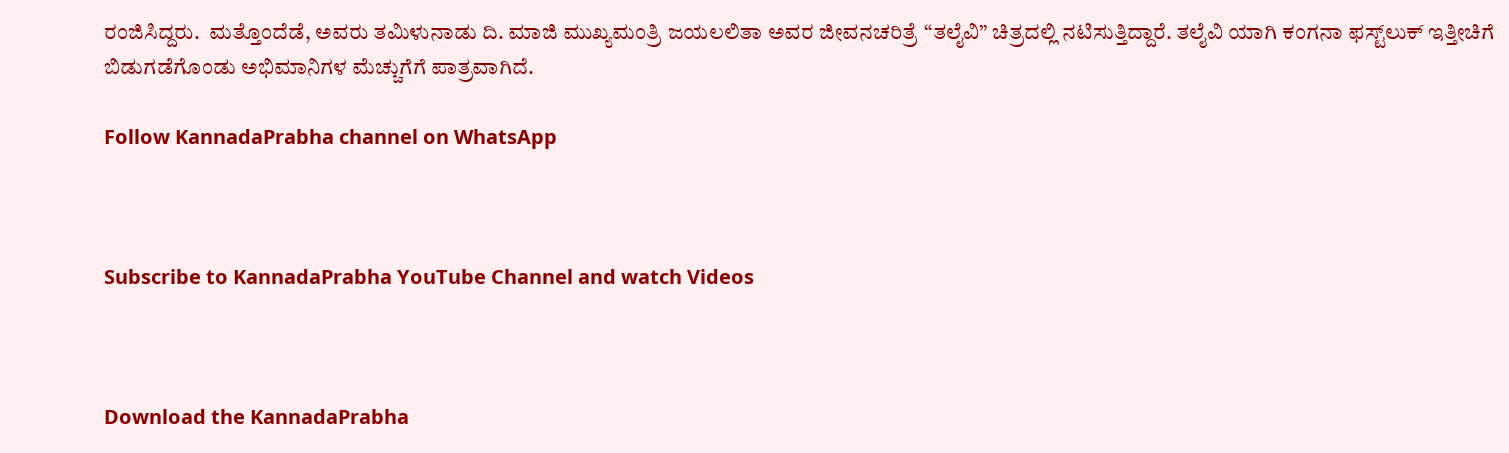ರಂಜಿಸಿದ್ದರು.  ಮತ್ತೊಂದೆಡೆ, ಅವರು ತಮಿಳುನಾಡು ದಿ. ಮಾಜಿ ಮುಖ್ಯಮಂತ್ರಿ ಜಯಲಲಿತಾ ಅವರ ಜೀವನಚರಿತ್ರೆ “ತಲೈವಿ” ಚಿತ್ರದಲ್ಲಿ ನಟಿಸುತ್ತಿದ್ದಾರೆ. ತಲೈವಿ ಯಾಗಿ ಕಂಗನಾ ಫಸ್ಟ್‌ಲುಕ್ ಇತ್ತೀಚಿಗೆ ಬಿಡುಗಡೆಗೊಂಡು ಅಭಿಮಾನಿಗಳ ಮೆಚ್ಚುಗೆಗೆ ಪಾತ್ರವಾಗಿದೆ.

Follow KannadaPrabha channel on WhatsApp



Subscribe to KannadaPrabha YouTube Channel and watch Videos



Download the KannadaPrabha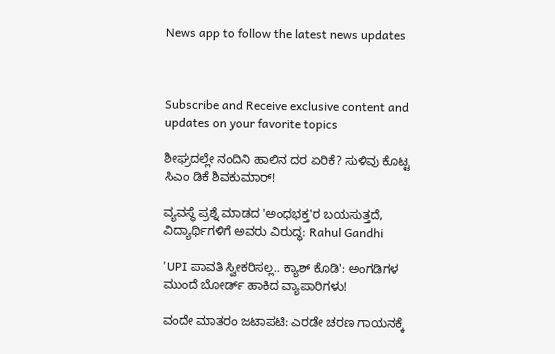News app to follow the latest news updates



Subscribe and Receive exclusive content and updates on your favorite topics

ಶೀಘ್ರದಲ್ಲೇ ನಂದಿನಿ ಹಾಲಿನ ದರ ಏರಿಕೆ? ಸುಳಿವು ಕೊಟ್ಟ ಸಿಎಂ ಡಿಕೆ ಶಿವಕುಮಾರ್!

ವ್ಯವಸ್ಥೆ ಪ್ರಶ್ನೆ ಮಾಡದ 'ಅಂಧಭಕ್ತ'ರ ಬಯಸುತ್ತದೆ, ವಿದ್ಯಾರ್ಥಿಗಳಿಗೆ ಅವರು ವಿರುದ್ಧ: Rahul Gandhi

'UPI ಪಾವತಿ ಸ್ವೀಕರಿಸಲ್ಲ.. ಕ್ಯಾಶ್‌ ಕೊಡಿ': ಅಂಗಡಿಗಳ ಮುಂದೆ ಬೋರ್ಡ್ ಹಾಕಿದ ವ್ಯಾಪಾರಿಗಳು!

ವಂದೇ ಮಾತರಂ ಜಟಾಪಟಿ: ಎರಡೇ ಚರಣ ಗಾಯನಕ್ಕೆ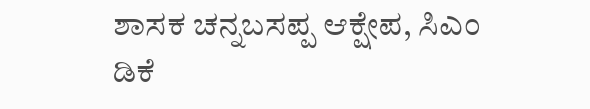ಶಾಸಕ ಚನ್ನಬಸಪ್ಪ ಆಕ್ಷೇಪ, ಸಿಎಂ ಡಿಕೆ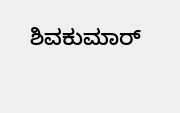ಶಿವಕುಮಾರ್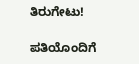ತಿರುಗೇಟು!

ಪತಿಯೊಂದಿಗೆ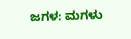ಜಗಳ: ಮಗಳು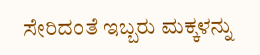ಸೇರಿದಂತೆ ಇಬ್ಬರು ಮಕ್ಕಳನ್ನು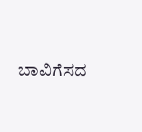ಬಾವಿಗೆಸದ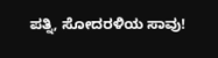ಪತ್ನಿ, ಸೋದರಳಿಯ ಸಾವು!